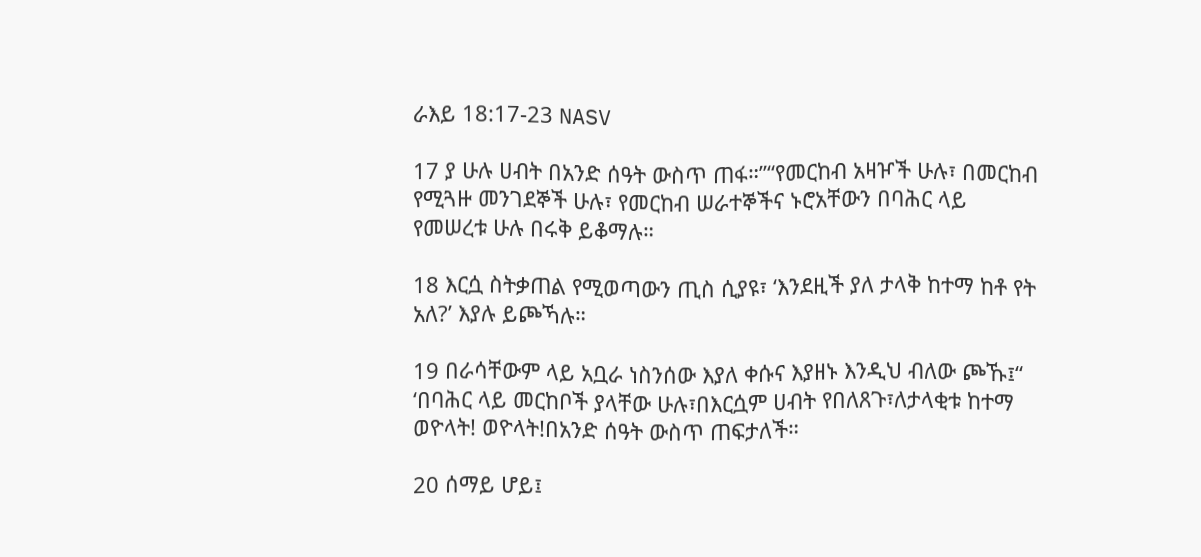ራእይ 18:17-23 NASV

17 ያ ሁሉ ሀብት በአንድ ሰዓት ውስጥ ጠፋ።”“የመርከብ አዛዦች ሁሉ፣ በመርከብ የሚጓዙ መንገደኞች ሁሉ፣ የመርከብ ሠራተኞችና ኑሮአቸውን በባሕር ላይ የመሠረቱ ሁሉ በሩቅ ይቆማሉ።

18 እርሷ ስትቃጠል የሚወጣውን ጢስ ሲያዩ፣ ‘እንደዚች ያለ ታላቅ ከተማ ከቶ የት አለ?’ እያሉ ይጮኻሉ።

19 በራሳቸውም ላይ አቧራ ነስንሰው እያለ ቀሱና እያዘኑ እንዲህ ብለው ጮኹ፤“ ‘በባሕር ላይ መርከቦች ያላቸው ሁሉ፣በእርሷም ሀብት የበለጸጉ፣ለታላቂቱ ከተማ ወዮላት! ወዮላት!በአንድ ሰዓት ውስጥ ጠፍታለች።

20 ሰማይ ሆይ፤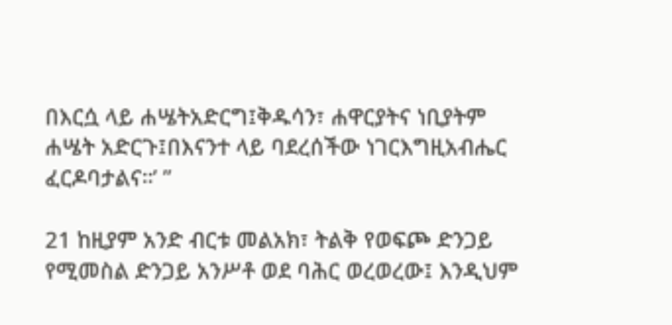በእርሷ ላይ ሐሤትአድርግ፤ቅዱሳን፣ ሐዋርያትና ነቢያትም ሐሤት አድርጉ፤በእናንተ ላይ ባደረሰችው ነገርእግዚአብሔር ፈርዶባታልና።’ ”

21 ከዚያም አንድ ብርቱ መልአክ፣ ትልቅ የወፍጮ ድንጋይ የሚመስል ድንጋይ አንሥቶ ወደ ባሕር ወረወረው፤ እንዲህም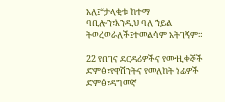አለ፤“ታላቂቱ ከተማ ባቢሎን፣እንዲህ ባለ ኀይል ትወረወራለች፤ተመልሳም አትገኝም።

22 የበገና ደርዳሪዎችና የሙዚቀኞች ድምፅ፣የዋሽንትና የመለከት ነፊዎች ድምፅ፣ዳግመኛ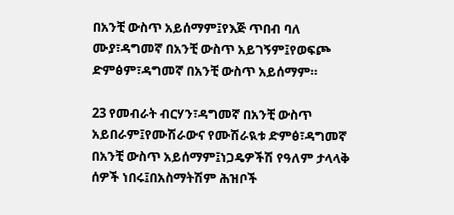በአንቺ ውስጥ አይሰማም፤የእጅ ጥበብ ባለ ሙያ፣ዳግመኛ በአንቺ ውስጥ አይገኝም፤የወፍጮ ድምፅም፣ዳግመኛ በአንቺ ውስጥ አይሰማም።

23 የመብራት ብርሃን፣ዳግመኛ በአንቺ ውስጥ አይበራም፤የሙሽራውና የሙሽራዪቱ ድምፅ፣ዳግመኛ በአንቺ ውስጥ አይሰማም፤ነጋዴዎችሽ የዓለም ታላላቅ ሰዎች ነበሩ፤በአስማትሽም ሕዝቦች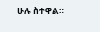ሁሉ ስተዋል።